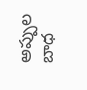అప్పుల బాధ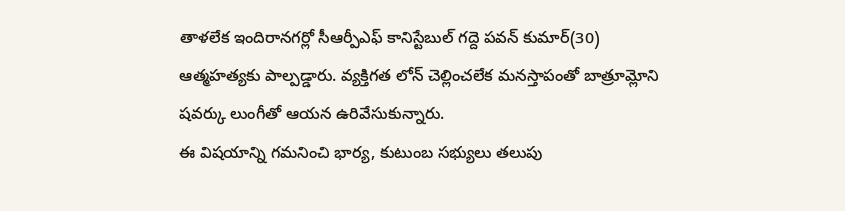తాళలేక ఇందిరానగర్లో సీఆర్పీఎఫ్ కానిస్టేబుల్ గద్దె పవన్ కుమార్(30) ఆత్మహత్యకు పాల్పడ్డారు. వ్యక్తిగత లోన్ చెల్లించలేక మనస్తాపంతో బాత్రూమ్లోని షవర్కు లుంగీతో ఆయన ఉరివేసుకున్నారు.
ఈ విషయాన్ని గమనించి భార్య, కుటుంబ సభ్యులు తలుపు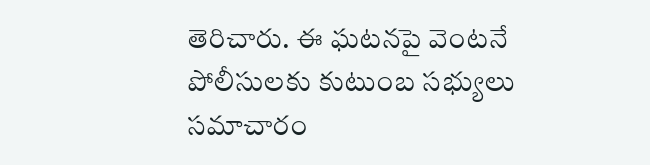తెరిచారు. ఈ ఘటనపై వెంటనే పోలీసులకు కుటుంబ సభ్యులు సమాచారం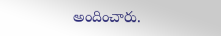అందించారు.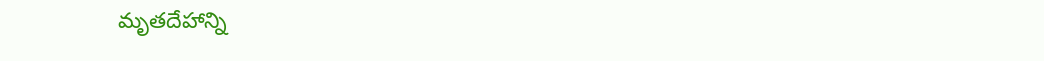మృతదేహాన్ని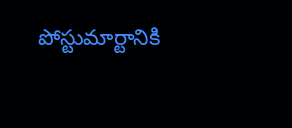పోస్టుమార్టానికి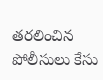తరలించిన పోలీసులు కేసు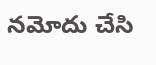నమోదు చేసి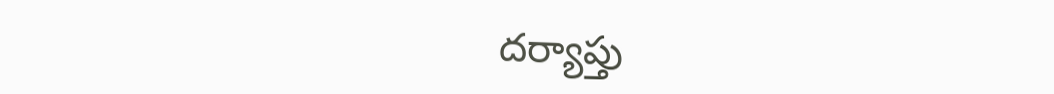దర్యాప్తు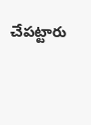చేపట్టారు